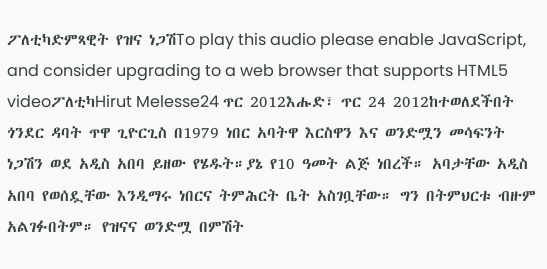ፖለቲካድምጻዊት የዝና ነጋሽTo play this audio please enable JavaScript, and consider upgrading to a web browser that supports HTML5 videoፖለቲካHirut Melesse24 ጥር 2012እሑድ፣ ጥር 24 2012ከተወለደችበት ጎንደር ዳባት ጥዋ ጊዮርጊስ በ1979 ነበር አባትዋ እርስዋን እና ወንድሟን መሳፍንት ነጋሽን ወደ አዲስ አበባ ይዘው የሄዱት።ያኔ የ10 ዓመት ልጅ ነበረች። አባታቸው አዲስ አበባ የወሰዷቸው እንዲማሩ ነበርና ትምሕርት ቤት አስገቧቸው። ግን በትምህርቱ ብዙም አልገፉበትም። የዝናና ወንድሟ በምሽት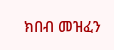ክበብ መዝፈን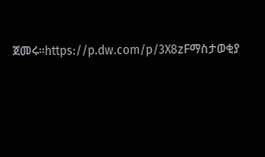ጀመሩ።https://p.dw.com/p/3X8zFማስታወቂያ